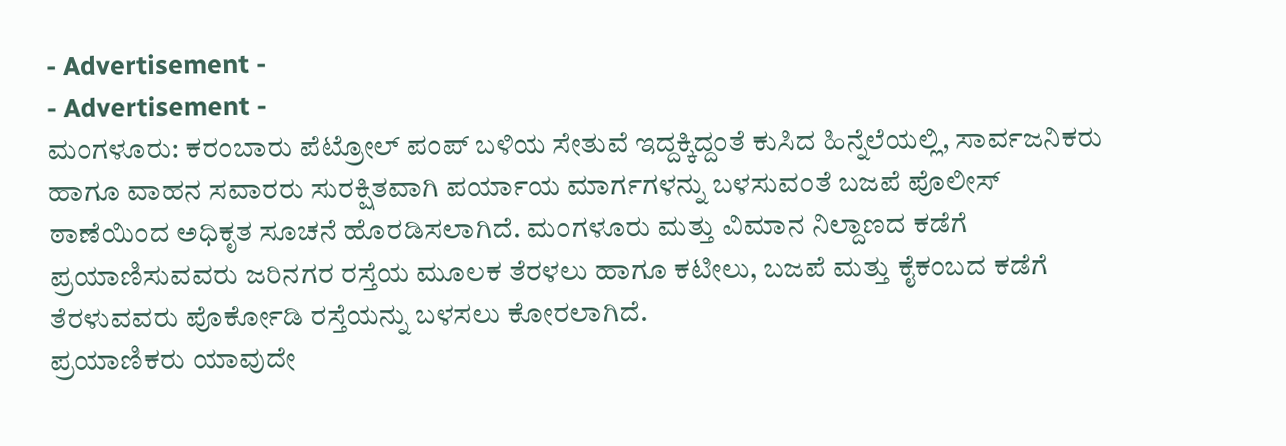- Advertisement -
- Advertisement -
ಮಂಗಳೂರು: ಕರಂಬಾರು ಪೆಟ್ರೋಲ್ ಪಂಪ್ ಬಳಿಯ ಸೇತುವೆ ಇದ್ದಕ್ಕಿದ್ದಂತೆ ಕುಸಿದ ಹಿನ್ನೆಲೆಯಲ್ಲಿ, ಸಾರ್ವಜನಿಕರು ಹಾಗೂ ವಾಹನ ಸವಾರರು ಸುರಕ್ಷಿತವಾಗಿ ಪರ್ಯಾಯ ಮಾರ್ಗಗಳನ್ನು ಬಳಸುವಂತೆ ಬಜಪೆ ಪೊಲೀಸ್ ಠಾಣೆಯಿಂದ ಅಧಿಕೃತ ಸೂಚನೆ ಹೊರಡಿಸಲಾಗಿದೆ. ಮಂಗಳೂರು ಮತ್ತು ವಿಮಾನ ನಿಲ್ದಾಣದ ಕಡೆಗೆ ಪ್ರಯಾಣಿಸುವವರು ಜರಿನಗರ ರಸ್ತೆಯ ಮೂಲಕ ತೆರಳಲು ಹಾಗೂ ಕಟೀಲು, ಬಜಪೆ ಮತ್ತು ಕೈಕಂಬದ ಕಡೆಗೆ ತೆರಳುವವರು ಪೊರ್ಕೋಡಿ ರಸ್ತೆಯನ್ನು ಬಳಸಲು ಕೋರಲಾಗಿದೆ.
ಪ್ರಯಾಣಿಕರು ಯಾವುದೇ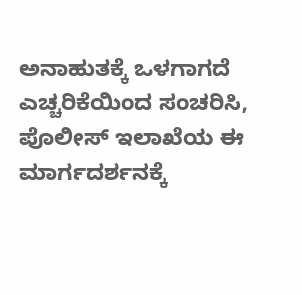ಅನಾಹುತಕ್ಕೆ ಒಳಗಾಗದೆ ಎಚ್ಚರಿಕೆಯಿಂದ ಸಂಚರಿಸಿ, ಪೊಲೀಸ್ ಇಲಾಖೆಯ ಈ ಮಾರ್ಗದರ್ಶನಕ್ಕೆ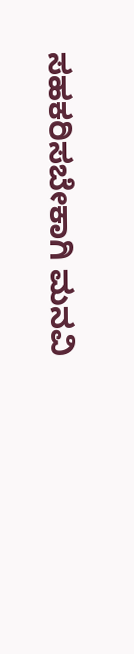ಸಹಕರಿಸಬೇಕಾಗಿ ಮನವಿ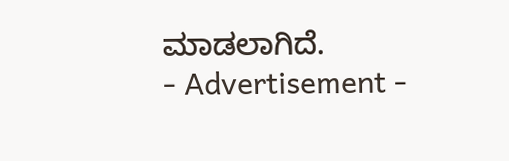ಮಾಡಲಾಗಿದೆ.
- Advertisement -